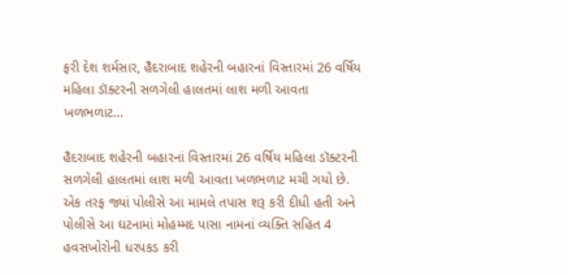ફરી દેશ શર્મસાર, હૈદરાબાદ શહેરની બહારનાં વિસ્તારમાં 26 વર્ષિય મહિલા ડૉક્ટરની સળગેલી હાલતમાં લાશ મળી આવતા ખળભળાટ…

હૈદરાબાદ શહેરની બહારનાં વિસ્તારમાં 26 વર્ષિય મહિલા ડૉક્ટરની સળગેલી હાલતમાં લાશ મળી આવતા ખળભળાટ મચી ગયો છે. એક તરફ જ્યાં પોલીસે આ મામલે તપાસ શરૂ કરી દીધી હતી અને પોલીસે આ ઘટનામાં મોહમ્મદ પાસા નામનાં વ્યક્તિ સહિત 4 હવસખોરોની ધરપકડ કરી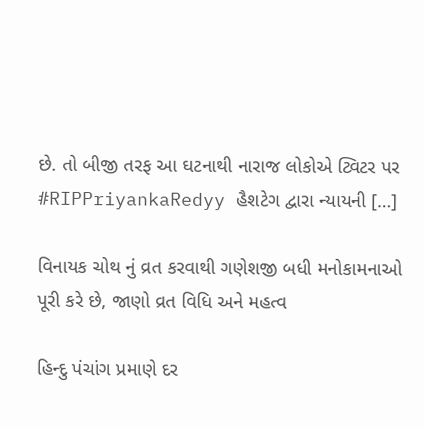છે. તો બીજી તરફ આ ઘટનાથી નારાજ લોકોએ ટ્વિટર પર #RIPPriyankaRedyy હૈશટેગ દ્વારા ન્યાયની […]

વિનાયક ચોથ નું વ્રત કરવાથી ગણેશજી બધી મનોકામનાઓ પૂરી કરે છે, જાણો વ્રત વિધિ અને મહત્વ

હિન્દુ પંચાંગ પ્રમાણે દર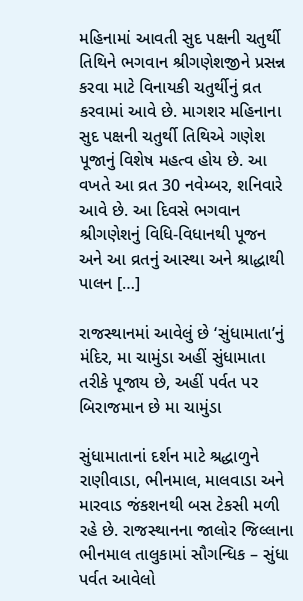મહિનામાં આવતી સુદ પક્ષની ચતુર્થી તિથિને ભગવાન શ્રીગણેશજીને પ્રસન્ન કરવા માટે વિનાયકી ચતુર્થીનું વ્રત કરવામાં આવે છે. માગશર મહિનાના સુદ પક્ષની ચતુર્થી તિથિએ ગણેશ પૂજાનું વિશેષ મહત્વ હોય છે. આ વખતે આ વ્રત 30 નવેમ્બર, શનિવારે આવે છે. આ દિવસે ભગવાન શ્રીગણેશનું વિધિ-વિધાનથી પૂજન અને આ વ્રતનું આસ્થા અને શ્રાદ્ધાથી પાલન […]

રાજસ્થાનમાં આવેલું છે ‘સુંધામાતા’નું મંદિર, મા ચામુંડા અહીં સુંધામાતા તરીકે પૂજાય છે, અહીં પર્વત પર બિરાજમાન છે મા ચામુંડા

સુંધામાતાનાં દર્શન માટે શ્રદ્ધાળુને રાણીવાડા, ભીનમાલ, માલવાડા અને મારવાડ જંકશનથી બસ ટેકસી મળી રહે છે. રાજસ્થાનના જાલોર જિલ્લાના ભીનમાલ તાલુકામાં સૌગન્ધિક – સુંધા પર્વત આવેલો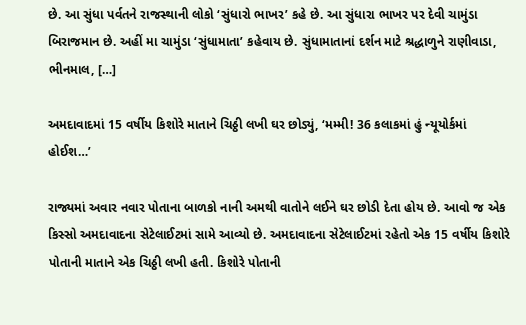છે. આ સુંધા પર્વતને રાજસ્થાની લોકો ‘સુંધારો ભાખર’ કહે છે. આ સુંધારા ભાખર પર દેવી ચામુંડા બિરાજમાન છે. અહીં મા ચામુંડા ‘સુંધામાતા’ કહેવાય છે. સુંધામાતાનાં દર્શન માટે શ્રદ્ધાળુને રાણીવાડા, ભીનમાલ, […]

અમદાવાદમાં 15 વર્ષીય કિશોરે માતાને ચિઠ્ઠી લખી ઘર છોડ્યું, ‘મમ્મી! 36 કલાકમાં હું ન્યૂયોર્કમાં હોઈશ…’

રાજ્યમાં અવાર નવાર પોતાના બાળકો નાની અમથી વાતોને લઈને ઘર છોડી દેતા હોય છે. આવો જ એક કિસ્સો અમદાવાદના સેટેલાઈટમાં સામે આવ્યો છે. અમદાવાદના સેટેલાઈટમાં રહેતો એક 15 વર્ષીય કિશોરે પોતાની માતાને એક ચિઠ્ઠી લખી હતી. કિશોરે પોતાની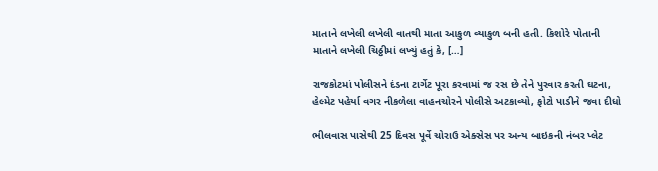માતાને લખેલી લખેલી વાતથી માતા આકુળ વ્યાકુળ બની હતી. કિશોરે પોતાની માતાને લખેલી ચિઠ્ઠીમાં લખ્યું હતું કે, […]

રાજકોટમાં પોલીસને દંડના ટાર્ગેટ પૂરા કરવામાં જ રસ છે તેને પુરવાર કરતી ઘટના, હેલ્મેટ પહેર્યા વગર નીકળેલા વાહનચોરને પોલીસે અટકાવ્યો, ફોટો પાડીને જવા દીધો

ભીલવાસ પાસેથી 25 દિવસ પૂર્વે ચોરાઉ એક્સેસ પર અન્ય બાઇકની નંબર પ્લેટ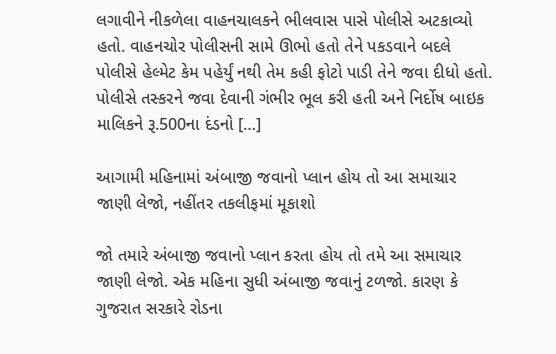લગાવીને નીકળેલા વાહનચાલકને ભીલવાસ પાસે પોલીસે અટકાવ્યો હતો. વાહનચોર પોલીસની સામે ઊભો હતો તેને પકડવાને બદલે પોલીસે હેલ્મેટ કેમ પહેર્યું નથી તેમ કહી ફોટો પાડી તેને જવા દીધો હતો. પોલીસે તસ્કરને જવા દેવાની ગંભીર ભૂલ કરી હતી અને નિર્દોષ બાઇક માલિકને રૂ.500ના દંડનો […]

આગામી મહિનામાં અંબાજી જવાનો પ્લાન હોય તો આ સમાચાર જાણી લેજો, નહીંતર તકલીફમાં મૂકાશો

જો તમારે અંબાજી જવાનો પ્લાન કરતા હોય તો તમે આ સમાચાર જાણી લેજો. એક મહિના સુધી અંબાજી જવાનું ટળજો. કારણ કે ગુજરાત સરકારે રોડના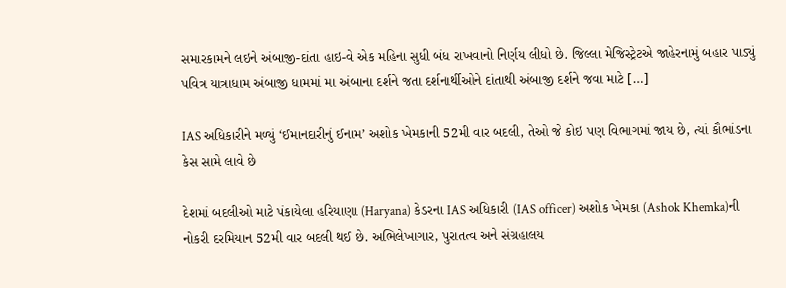સમારકામને લઇને અંબાજી-દાંતા હાઇ-વે એક મહિના સુધી બંધ રાખવાનો નિર્ણય લીધો છે. જિલ્લા મેજિસ્ટ્રેટએ જાહેરનામું બહાર પાડ્યું પવિત્ર યાત્રાધામ અંબાજી ધામમાં મા અંબાના દર્શને જતા દર્શનાર્થીઓને દાંતાથી અંબાજી દર્શને જવા માટે […]

IAS અધિકારીને મળ્યું ‘ઈમાનદારીનું ઈનામ’ અશોક ખેમકાની 52મી વાર બદલી, તેઓ જે કોઇ પણ વિભાગમાં જાય છે, ત્યાં કૌભાંડના કેસ સામે લાવે છે

દેશમાં બદલીઓ માટે પંકાયેલા હરિયાણા (Haryana) કેડરના IAS અધિકારી (IAS officer) અશોક ખેમકા (Ashok Khemka)ની નોકરી દરમિયાન 52મી વાર બદલી થઈ છે. અભિલેખાગાર, પુરાતત્વ અને સંગ્રહાલય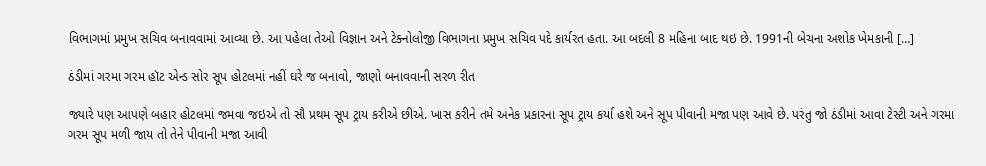વિભાગમાં પ્રમુખ સચિવ બનાવવામાં આવ્યા છે. આ પહેલા તેઓ વિજ્ઞાન અને ટેક્નોલોજી વિભાગના પ્રમુખ સચિવ પદે કાર્યરત હતા. આ બદલી 8 મહિના બાદ થઇ છે. 1991ની બેચના અશોક ખેમકાની […]

ઠંડીમાં ગરમા ગરમ હૉટ એન્ડ સોર સૂપ હોટલમાં નહીં ઘરે જ બનાવો, જાણો બનાવવાની સરળ રીત

જ્યારે પણ આપણે બહાર હોટલમાં જમવા જઇએ તો સૌ પ્રથમ સૂપ ટ્રાય કરીએ છીએ. ખાસ કરીને તમે અનેક પ્રકારના સૂપ ટ્રાય કર્યા હશે અને સૂપ પીવાની મજા પણ આવે છે. પરંતુ જો ઠંડીમાં આવા ટેસ્ટી અને ગરમા ગરમ સૂપ મળી જાય તો તેને પીવાની મજા આવી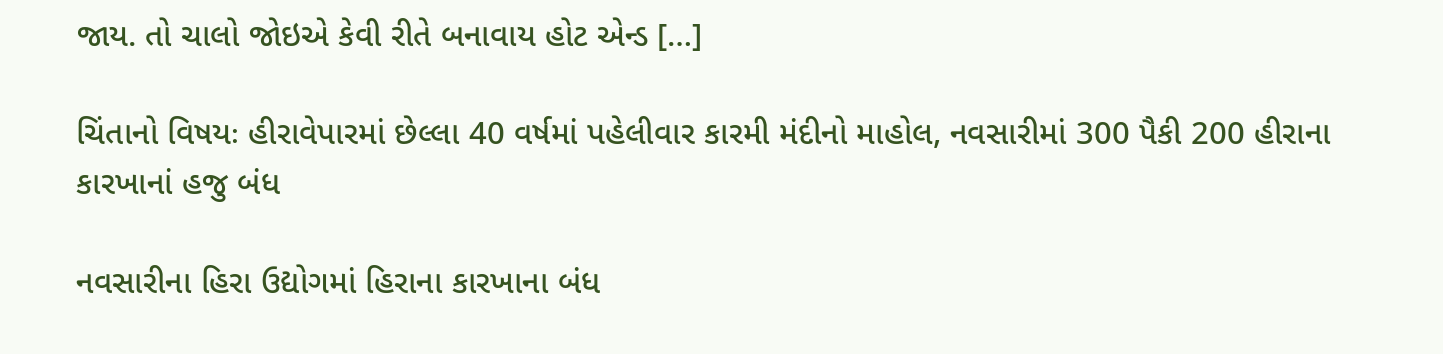જાય. તો ચાલો જોઇએ કેવી રીતે બનાવાય હોટ એન્ડ […]

ચિંતાનો વિષયઃ હીરાવેપારમાં છેલ્લા 40 વર્ષમાં પહેલીવાર કારમી મંદીનો માહોલ, નવસારીમાં 300 પૈકી 200 હીરાના કારખાનાં હજુ બંધ

નવસારીના હિરા ઉદ્યોગમાં હિરાના કારખાના બંધ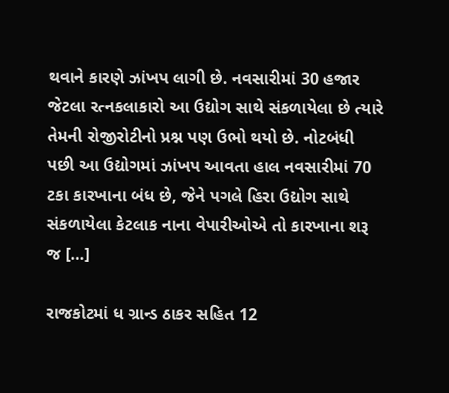થવાને કારણે ઝાંખપ લાગી છે. નવસારીમાં 30 હજાર જેટલા રત્નકલાકારો આ ઉદ્યોગ સાથે સંકળાયેલા છે ત્યારે તેમની રોજીરોટીનો પ્રશ્ન પણ ઉભો થયો છે. નોટબંધી પછી આ ઉદ્યોગમાં ઝાંખપ આવતા હાલ નવસારીમાં 70 ટકા કારખાના બંધ છે, જેને પગલે હિરા ઉદ્યોગ સાથે સંકળાયેલા કેટલાક નાના વેપારીઓએ તો કારખાના શરૂ જ […]

રાજકોટમાં ધ ગ્રાન્ડ ઠાકર સહિત 12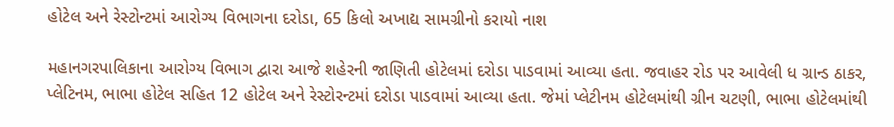હોટેલ અને રેસ્ટોન્ટમાં આરોગ્ય વિભાગના દરોડા, 65 કિલો અખાદ્ય સામગ્રીનો કરાયો નાશ

મહાનગરપાલિકાના આરોગ્ય વિભાગ દ્વારા આજે શહેરની જાણિતી હોટેલમાં દરોડા પાડવામાં આવ્યા હતા. જવાહર રોડ પર આવેલી ધ ગ્રાન્ડ ઠાકર, પ્લેટિનમ, ભાભા હોટેલ સહિત 12 હોટેલ અને રેસ્ટોરન્ટમાં દરોડા પાડવામાં આવ્યા હતા. જેમાં પ્લેટીનમ હોટેલમાંથી ગ્રીન ચટણી, ભાભા હોટેલમાંથી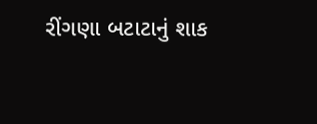રીંગણા બટાટાનું શાક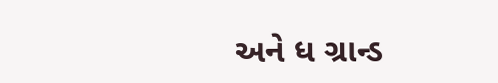અને ધ ગ્રાન્ડ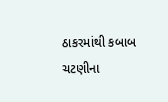ઠાકરમાંથી કબાબ ચટણીના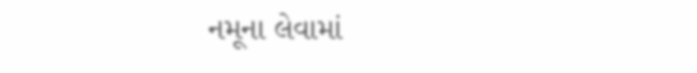નમૂના લેવામાં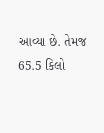આવ્યા છે. તેમજ 65.5 કિલો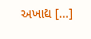અખાદ્ય […]